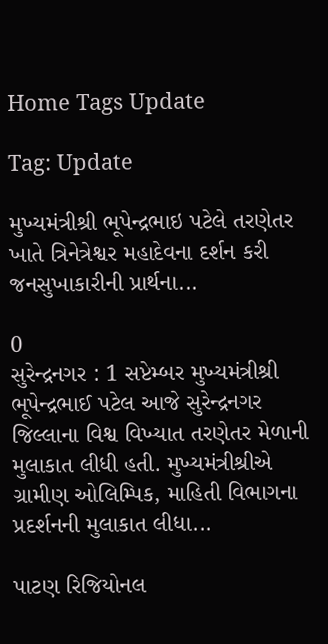Home Tags Update

Tag: Update

મુખ્યમંત્રીશ્રી ભૂપેન્દ્રભાઇ પટેલે તરણેતર ખાતે ત્રિનેત્રેશ્વર મહાદેવના દર્શન કરી જનસુખાકારીની પ્રાર્થના...

0
સુરેન્દ્રનગર : 1 સપ્ટેમ્બર મુખ્યમંત્રીશ્રી ભૂપેન્દ્રભાઈ પટેલ આજે સુરેન્દ્રનગર જિલ્લાના વિશ્વ વિખ્યાત તરણેતર મેળાની મુલાકાત લીધી હતી. મુખ્યમંત્રીશ્રીએ ગ્રામીણ ઓલિમ્પિક, માહિતી વિભાગના પ્રદર્શનની મુલાકાત લીધા...

પાટણ રિજિયોનલ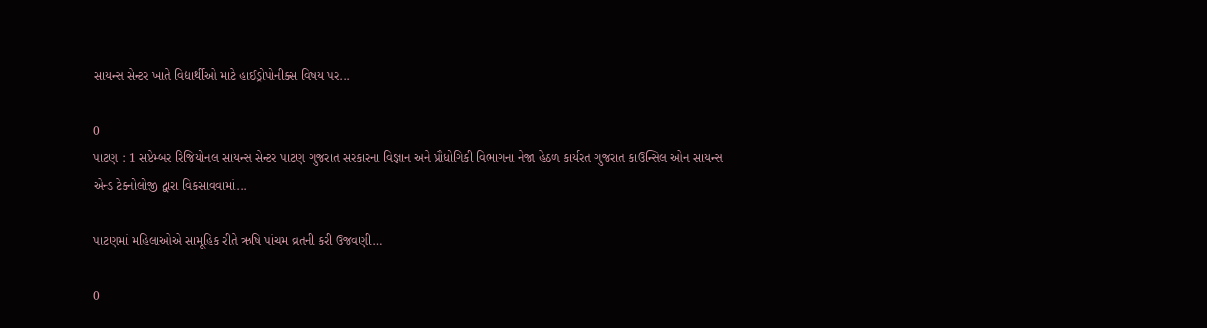સાયન્સ સેન્ટર ખાતે વિદ્યાર્થીઓ માટે હાઈડ્રોપોનીક્સ વિષય પર...

0
પાટણ : 1 સપ્ટેમ્બર રિજિયોનલ સાયન્સ સેન્ટર પાટણ ગુજરાત સરકારના વિજ્ઞાન અને પ્રૌધોગિકી વિભાગના નેજા હેઠળ કાર્યરત ગુજરાત કાઉન્સિલ ઓન સાયન્સ એન્ડ ટેક્નોલોજી દ્વારા વિકસાવવામાં...

પાટણમાં મહિલાઓએ સામૂહિક રીતે ઋષિ પાંચમ વ્રતની કરી ઉજવણી…

0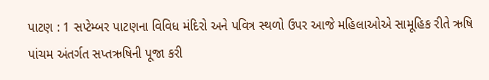પાટણ : 1 સપ્ટેમ્બર પાટણના વિવિધ મંદિરો અને પવિત્ર સ્થળો ઉપર આજે મહિલાઓએ સામૂહિક રીતે ઋષિ પાંચમ અંતર્ગત સપ્તઋષિની પૂજા કરી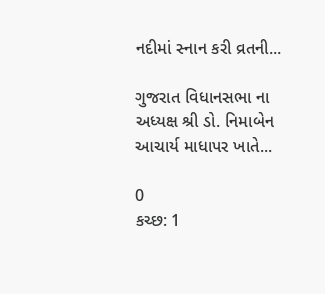નદીમાં સ્નાન કરી વ્રતની...

ગુજરાત વિધાનસભા ના અધ્યક્ષ શ્રી ડો. નિમાબેન આચાર્ય માધાપર ખાતે...

0
કચ્છ: 1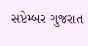સપ્ટેમ્બર ગુજરાત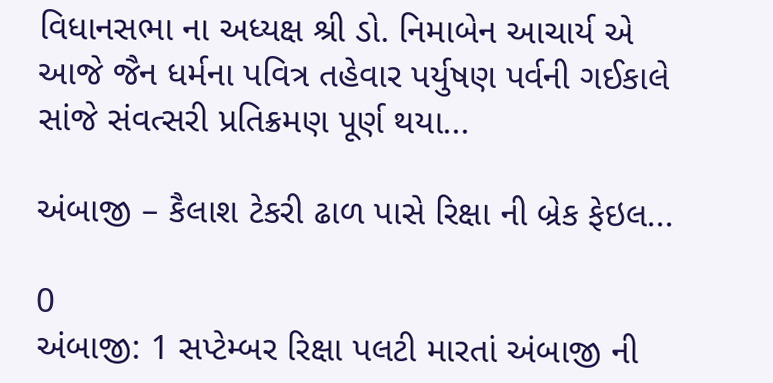વિધાનસભા ના અધ્યક્ષ શ્રી ડો. નિમાબેન આચાર્ય એ આજે જૈન ધર્મના પવિત્ર તહેવાર પર્યુષણ પર્વની ગઈકાલે સાંજે સંવત્સરી પ્રતિક્રમણ પૂર્ણ થયા...

અંબાજી – કૈલાશ ટેકરી ઢાળ પાસે રિક્ષા ની બ્રેક ફેઇલ...

0
અંબાજી: 1 સપ્ટેમ્બર રિક્ષા પલટી મારતાં અંબાજી ની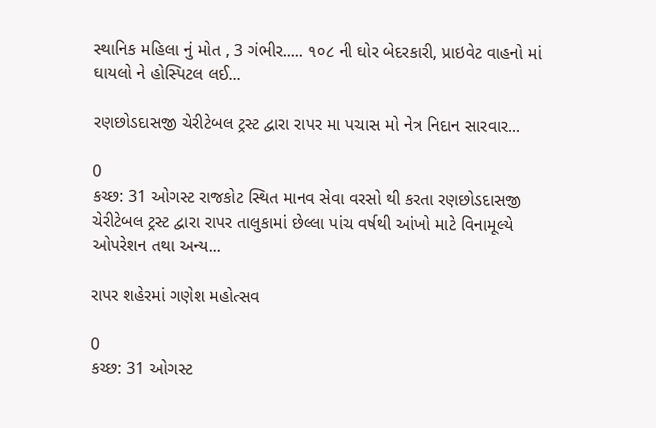સ્થાનિક મહિલા નું મોત , 3 ગંભીર..... ૧૦૮ ની ઘોર બેદરકારી, પ્રાઇવેટ વાહનો માં ઘાયલો ને હોસ્પિટલ લઈ...

રણછોડદાસજી ચેરીટેબલ ટ્રસ્ટ દ્વારા રાપર મા પચાસ મો નેત્ર નિદાન સારવાર...

0
કચ્છ: 31 ઓગસ્ટ રાજકોટ સ્થિત માનવ સેવા વરસો થી કરતા રણછોડદાસજી ચેરીટેબલ ટ્રસ્ટ દ્વારા રાપર તાલુકામાં છેલ્લા પાંચ વર્ષથી આંખો માટે વિનામૂલ્યે ઓપરેશન તથા અન્ય...

રાપર શહેરમાં ગણેશ મહોત્સવ

0
કચ્છ: 31 ઓગસ્ટ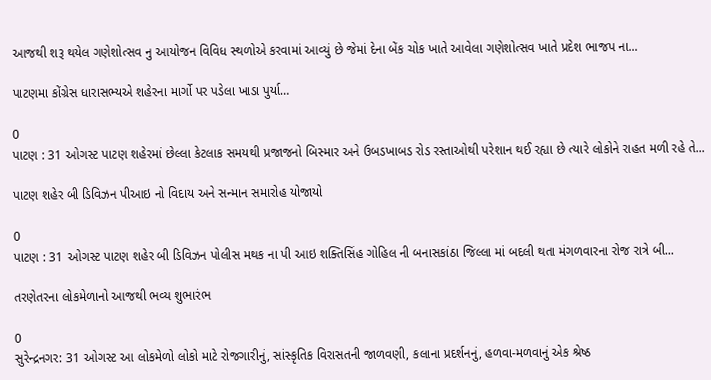આજથી શરૂ થયેલ ગણેશોત્સવ નુ આયોજન વિવિધ સ્થળોએ કરવામાં આવ્યું છે જેમાં દેના બેંક ચોક ખાતે આવેલા ગણેશોત્સવ ખાતે પ્રદેશ ભાજપ ના...

પાટણમા કોંગ્રેસ ધારાસભ્યએ શહેરના માર્ગો પર પડેલા ખાડા પુર્યા…

0
પાટણ : 31 ઓગસ્ટ પાટણ શહેરમાં છેલ્લા કેટલાક સમયથી પ્રજાજનો બિસ્માર અને ઉબડખાબડ રોડ રસ્તાઓથી પરેશાન થઈ રહ્યા છે ત્યારે લોકોને રાહત મળી રહે તે...

પાટણ શહેર બી ડિવિઝન પીઆઇ નો વિદાય અને સન્માન સમારોહ યોજાયો

0
પાટણ : 31 ઓગસ્ટ પાટણ શહેર બી ડિવિઝન પોલીસ મથક ના પી આઇ શક્તિસિંહ ગોહિલ ની બનાસકાંઠા જિલ્લા માં બદલી થતા મંગળવારના રોજ રાત્રે બી...

તરણેતરના લોકમેળાનો આજથી ભવ્ય શુભારંભ

0
સુરેન્દ્રનગર: 31 ઓગસ્ટ આ લોકમેળો લોકો માટે રોજગારીનું, સાંસ્કૃતિક વિરાસતની જાળવણી, કલાના પ્રદર્શનનું, હળવા-મળવાનું એક શ્રેષ્ઠ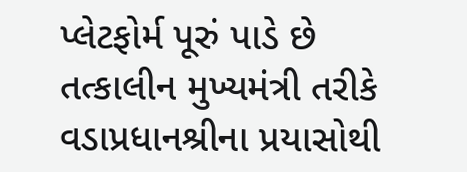પ્લેટફોર્મ પૂરું પાડે છે તત્કાલીન મુખ્યમંત્રી તરીકે વડાપ્રધાનશ્રીના પ્રયાસોથી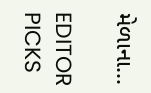મેળાના...

EDITOR PICKS